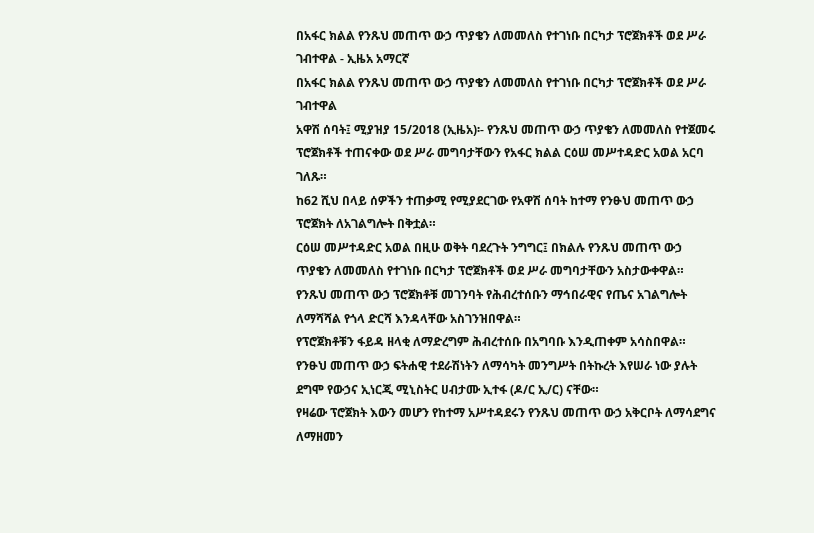በአፋር ክልል የንጹህ መጠጥ ውኃ ጥያቄን ለመመለስ የተገነቡ በርካታ ፕሮጀክቶች ወደ ሥራ ገብተዋል - ኢዜአ አማርኛ
በአፋር ክልል የንጹህ መጠጥ ውኃ ጥያቄን ለመመለስ የተገነቡ በርካታ ፕሮጀክቶች ወደ ሥራ ገብተዋል
አዋሽ ሰባት፤ ሚያዝያ 15/2018 (ኢዜአ)፡- የንጹህ መጠጥ ውኃ ጥያቄን ለመመለስ የተጀመሩ ፕሮጀክቶች ተጠናቀው ወደ ሥራ መግባታቸውን የአፋር ክልል ርዕሠ መሥተዳድር አወል አርባ ገለጹ።
ከ62 ሺህ በላይ ሰዎችን ተጠቃሚ የሚያደርገው የአዋሽ ሰባት ከተማ የንፁህ መጠጥ ውኃ ፕሮጀክት ለአገልግሎት በቅቷል።
ርዕሠ መሥተዳድር አወል በዚሁ ወቅት ባደረጉት ንግግር፤ በክልሉ የንጹህ መጠጥ ውኃ ጥያቄን ለመመለስ የተገነቡ በርካታ ፕሮጀክቶች ወደ ሥራ መግባታቸውን አስታውቀዋል።
የንጹህ መጠጥ ውኃ ፕሮጀክቶቹ መገንባት የሕብረተሰቡን ማኅበራዊና የጤና አገልግሎት ለማሻሻል የጎላ ድርሻ እንዳላቸው አስገንዝበዋል።
የፕሮጀክቶቹን ፋይዳ ዘላቂ ለማድረግም ሕብረተሰቡ በአግባቡ እንዲጠቀም አሳስበዋል።
የንፁህ መጠጥ ውኃ ፍትሐዊ ተደራሽነትን ለማሳካት መንግሥት በትኩረት እየሠራ ነው ያሉት ደግሞ የውኃና ኢነርጂ ሚኒስትር ሀብታሙ ኢተፋ (ዶ/ር ኢ/ር) ናቸው።
የዛሬው ፕሮጀክት እውን መሆን የከተማ አሥተዳደሩን የንጹህ መጠጥ ውኃ አቅርቦት ለማሳደግና ለማዘመን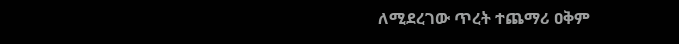ለሚደረገው ጥረት ተጨማሪ ዐቅም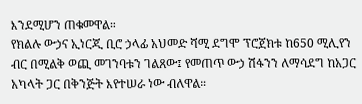እንደሚሆን ጠቁመዋል።
የክልሉ ውኃና ኢነርጂ ቢሮ ኃላፊ አህመድ ሻሚ ደግሞ ፕሮጀክቱ ከ650 ሚሊየን ብር በሚልቅ ወጪ መገንባቱን ገልጸው፤ የመጠጥ ውኃ ሽፋንን ለማሳደግ ከአጋር አካላት ጋር በቅንጅት እየተሠራ ነው ብለዋል።